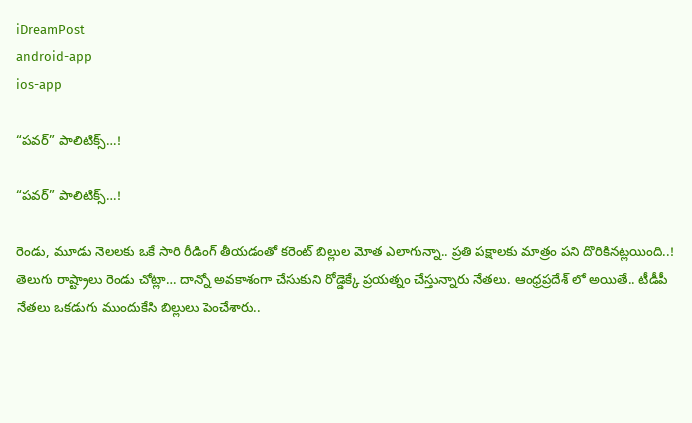iDreamPost
android-app
ios-app

“ప‌వ‌ర్” పాలిటిక్స్…!

“ప‌వ‌ర్” పాలిటిక్స్…!

రెండు, మూడు నెల‌లకు ఒకే సారి రీడింగ్ తీయ‌డంతో క‌రెంట్ బిల్లుల మోత ఎలాగున్నా.. ప్ర‌తి ప‌క్షాలకు మాత్రం ప‌ని దొరికిన‌ట్ల‌యింది..! తెలుగు రాష్ట్రాలు రెండు చోట్లా… దాన్నో అవ‌కాశంగా చేసుకుని రోడ్డెక్కే ప్ర‌య‌త్నం చేస్తున్నారు నేతలు. ఆంధ్ర‌ప్ర‌దేశ్ లో అయితే.. టీడీపీ నేత‌‌లు ఒక‌డుగు ముందుకేసి బిల్లులు పెంచేశారు..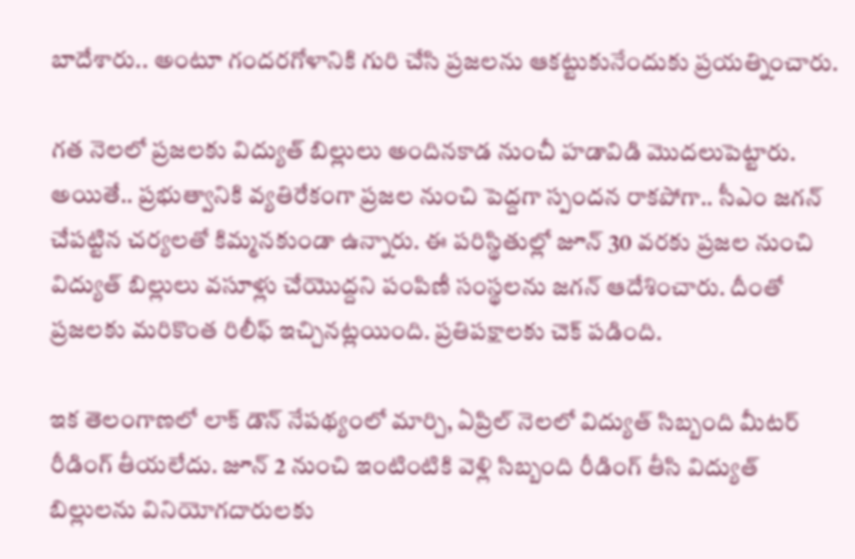బాదేశారు.. అంటూ గంద‌ర‌గోళానికి గురి చేసి ప్ర‌జ‌ల‌ను ఆక‌ట్టుకునేందుకు ప్ర‌య‌త్నించారు.

గ‌త నెల‌లో ప్ర‌జ‌ల‌కు విద్యుత్ బిల్లులు అందిన‌కాడ నుంచీ హ‌డావిడి మొద‌లుపెట్టారు. అయితే.. ప్ర‌‌భుత్వానికి వ్య‌తిరేకంగా ప్ర‌జ‌ల నుంచి పెద్ద‌గా స్పంద‌న రాక‌పోగా.. సీఎం జ‌గ‌న్ చేప‌ట్టిన చ‌ర్య‌ల‌తో కిమ్మ‌న‌కుండా ఉన్నారు. ఈ ప‌రిస్థితుల్లో జూన్ 30 వ‌ర‌కు ప్ర‌జ‌ల నుంచి విద్యుత్ బిల్లులు వ‌సూళ్లు చేయొద్ద‌ని పంపిణీ సంస్థ‌ల‌ను జ‌గ‌న్ ఆదేశించారు. దీంతో ప్ర‌జ‌ల‌కు మ‌రికొంత రిలీఫ్ ఇచ్చిన‌ట్ల‌యింది. ప్ర‌తిప‌క్షాల‌కు చెక్ ప‌డింది.

ఇక తెలంగాణ‌లో లాక్ డౌన్ నేప‌థ్యంలో మార్చి, ఏప్రిల్ నెల‌లో విద్యుత్ సిబ్బంది మీట‌ర్ రీడింగ్ తీయ‌లేదు. జూన్ 2 నుంచి ఇంటింటికి వెళ్లి సిబ్బంది రీడింగ్ తీసి విద్యుత్ బిల్లుల‌ను వినియోగ‌దారుల‌కు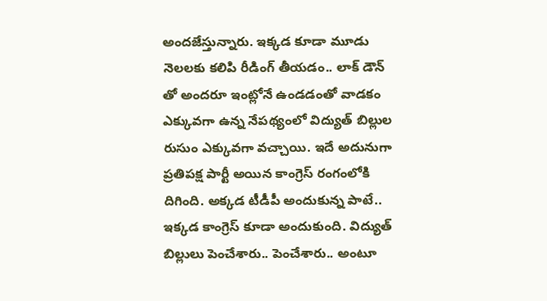అంద‌జేస్తున్నారు. ఇక్క‌డ కూడా మూడు నెల‌ల‌కు క‌లిపి రీడింగ్ తీయ‌డం.. లాక్ డౌన్ తో అంద‌రూ ఇంట్లోనే ఉండ‌డంతో వాడ‌కం ఎక్కువ‌గా ఉన్న‌ నేప‌థ్యంలో విద్యుత్ బిల్లుల రుసుం ఎక్కువ‌గా వ‌చ్చాయి. ఇదే అదునుగా ప్ర‌తిప‌క్ష పార్టీ అయిన కాంగ్రెస్ రంగంలోకి దిగింది. అక్క‌డ టీడీపీ అందుకున్న పాటే.. ఇక్క‌డ కాంగ్రెస్ కూడా అందుకుంది. విద్యుత్ బిల్లులు పెంచేశారు.. పెంచేశారు.. అంటూ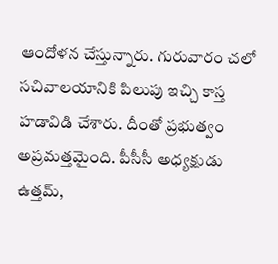ఆందోళ‌న చేస్తున్నారు. గురువారం చ‌లో స‌చివాల‌యానికి పిలుపు ఇచ్చి కాస్త హ‌డావిడి చేశారు. దీంతో ప్ర‌భుత్వం అప్ర‌మ‌త్త‌మైంది. పీసీసీ అధ్య‌క్షుడు ఉత్త‌మ్,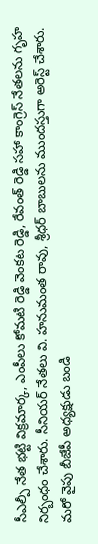సీఎల్పీ నేత భ‌ట్టి విక్ర‌మార్క‌, ఎంపీలు కోమ‌టి రెడ్డి వెంక‌ట రెడ్డి, రేవంత్ రెడ్డి స‌హా కాంగ్రెస్ నేత‌ల‌ను గృహ నిర్బంధం చేశారు. సీనియ‌ర్ నేత‌లు వి. హ‌నుమంత రావు, శ్రీ‌ధ‌ర్ బాబుల‌ను ముంద‌స్తుగా అరెస్ట్ చేశారు. మ‌రో వైపు బీజేపీ అధ్య‌క్షుడు బండి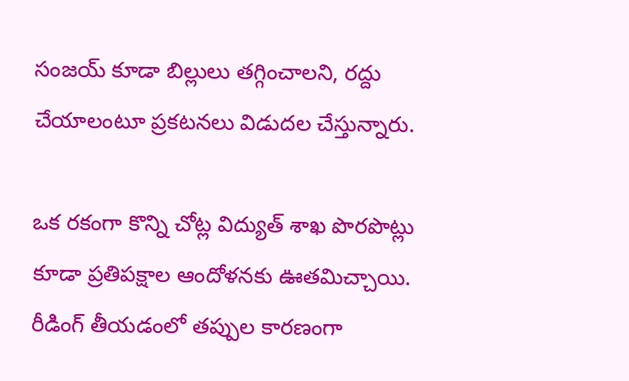సంజ‌య్ కూడా బిల్లులు త‌గ్గించాల‌ని, ర‌ద్దు చేయాలంటూ ప్ర‌క‌ట‌న‌లు విడుద‌ల చేస్తున్నారు.

ఒక ర‌కంగా కొన్ని చోట్ల విద్యుత్ శాఖ పొర‌పొట్లు కూడా ప్ర‌తిప‌క్షాల ఆందోళ‌న‌కు ఊతమిచ్చాయి. రీడింగ్ తీయ‌డంలో త‌ప్పుల కార‌ణంగా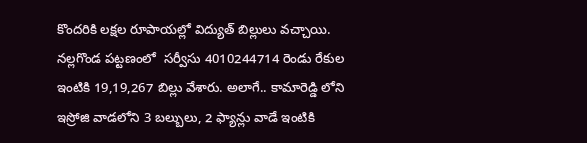కొంద‌రికి ల‌క్షల రూపాయ‌ల్లో విద్యుత్ బిల్లులు వ‌చ్చాయి. న‌ల్ల‌గొండ ప‌ట్ట‌ణంలో ‌ స‌ర్వీసు 4010244714 రెండు రేకుల ఇంటికి 19,19,267 బిల్లు వేశారు. అలాగే.. కామారెడ్డి లోని ఇస్రోజి వాడ‌లోని 3 బ‌ల్బులు, 2 ఫ్యాన్లు వాడే ఇంటికి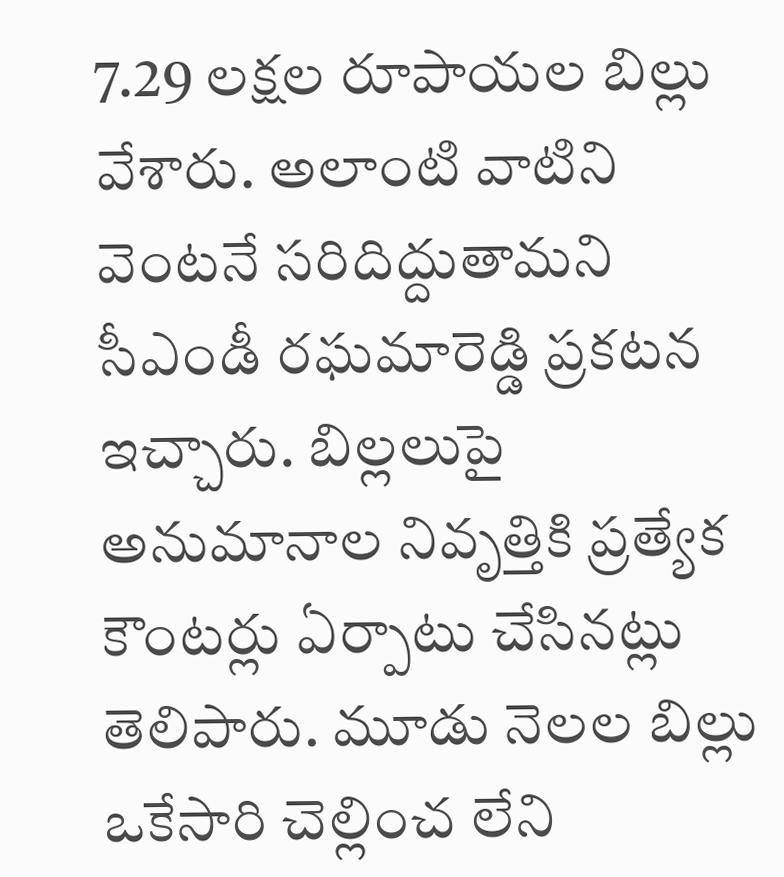7.29 ల‌క్ష‌ల రూపాయ‌ల బిల్లు వేశారు. అలాంటి వాటిని వెంట‌నే స‌రిదిద్దుతామ‌ని సీఎండీ ర‌ఘ‌మారెడ్డి ప్ర‌క‌ట‌న ఇచ్చారు. బిల్ల‌లుపై అనుమానాల నివృత్తికి ప్ర‌త్యేక కౌంట‌ర్లు ఏర్పాటు చేసిన‌ట్లు తెలిపారు. మూడు నెల‌ల బిల్లు ఒకేసారి చెల్లించ లేని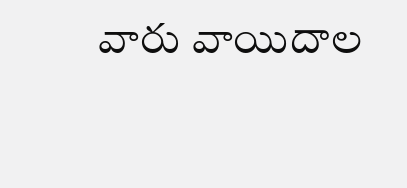వారు వాయిదాల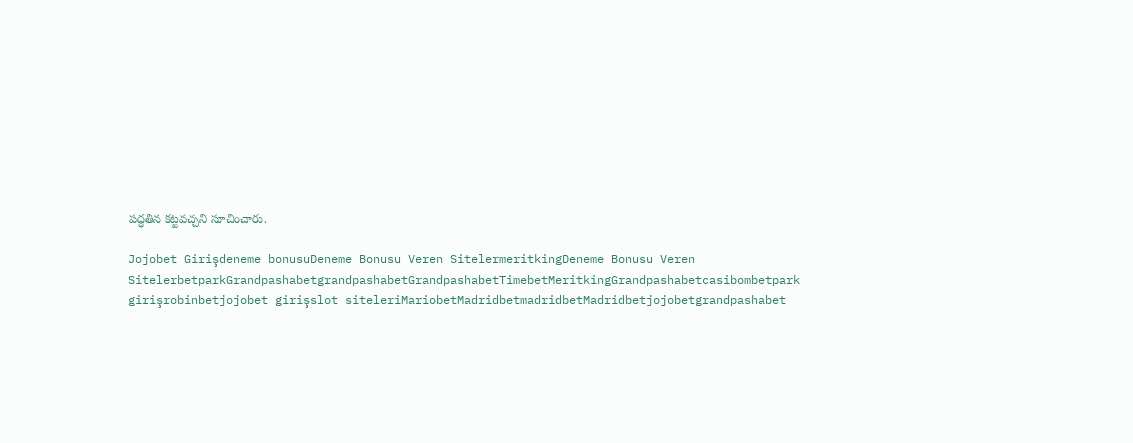ప‌ద్ధ‌తిన క‌ట్ట‌వ‌చ్చ‌ని సూచించారు.

Jojobet Girişdeneme bonusuDeneme Bonusu Veren SitelermeritkingDeneme Bonusu Veren SitelerbetparkGrandpashabetgrandpashabetGrandpashabetTimebetMeritkingGrandpashabetcasibombetpark girişrobinbetjojobet girişslot siteleriMariobetMadridbetmadridbetMadridbetjojobetgrandpashabet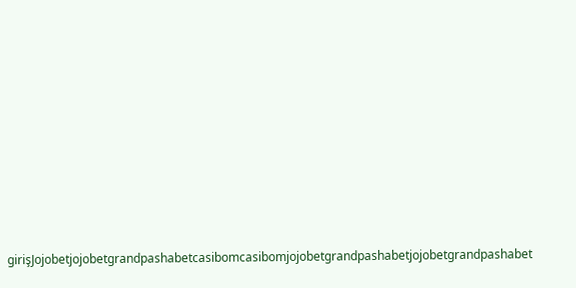girişJojobetjojobetgrandpashabetcasibomcasibomjojobetgrandpashabetjojobetgrandpashabet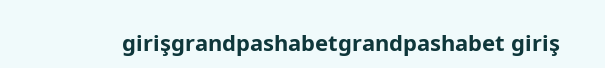girişgrandpashabetgrandpashabet giriş